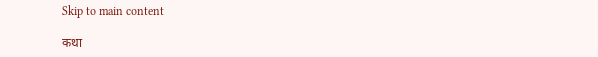Skip to main content

कथा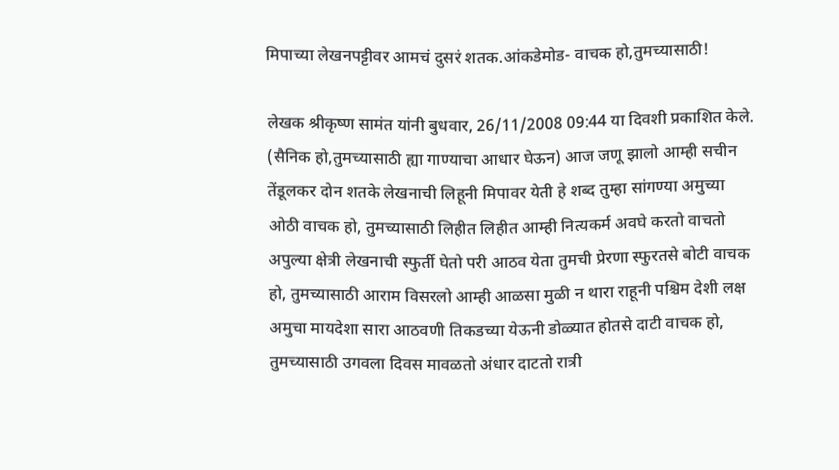मिपाच्या लेखनपट्टीवर आमचं दुसरं शतक.आंकडेमोड- वाचक हो,तुमच्यासाठी!

लेखक श्रीकृष्ण सामंत यांनी बुधवार, 26/11/2008 09:44 या दिवशी प्रकाशित केले.
(सैनिक हो,तुमच्यासाठी ह्या गाण्याचा आधार घेऊन) आज जणू झालो आम्ही सचीन तेंडूलकर दोन शतके लेखनाची लिहूनी मिपावर येती हे शब्द तुम्हा सांगण्या अमुच्या ओठी वाचक हो, तुमच्यासाठी लिहीत लिहीत आम्ही नित्यकर्म अवघे करतो वाचतो अपुल्या क्षेत्री लेखनाची स्फुर्ती घेतो परी आठव येता तुमची प्रेरणा स्फुरतसे बोटी वाचक हो, तुमच्यासाठी आराम विसरलो आम्ही आळसा मुळी न थारा राहूनी पश्चिम देशी लक्ष अमुचा मायदेशा सारा आठवणी तिकडच्या येऊनी डोळ्यात होतसे दाटी वाचक हो, तुमच्यासाठी उगवला दिवस मावळतो अंधार दाटतो रात्री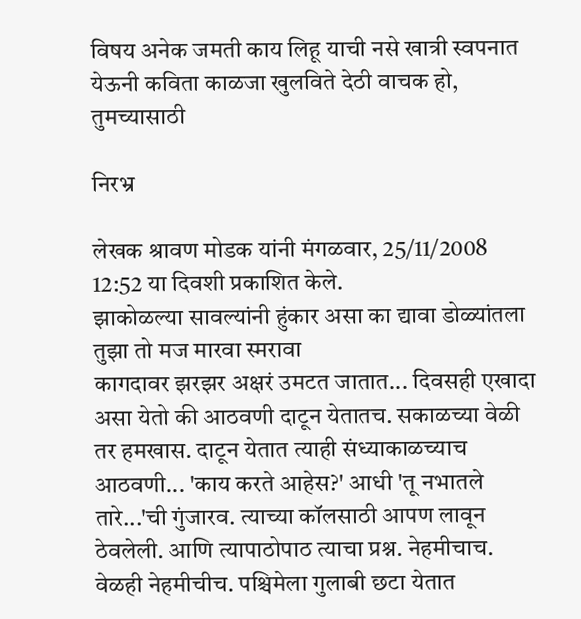विषय अनेक जमती काय लिहू याची नसे खात्री स्वपनात येऊनी कविता काळजा खुलविते देठी वाचक हो, तुमच्यासाठी

निरभ्र

लेखक श्रावण मोडक यांनी मंगळवार, 25/11/2008 12:52 या दिवशी प्रकाशित केले.
झाकोळल्या सावल्यांनी हुंकार असा का द्यावा डोळ्यांतला तुझा तो मज मारवा स्मरावा
कागदावर झरझर अक्षरं उमटत जातात... दिवसही एखादा असा येतो की आठवणी दाटून येतातच. सकाळच्या वेळी तर हमखास. दाटून येतात त्याही संध्याकाळच्याच आठवणी... 'काय करते आहेस?' आधी 'तू नभातले तारे...'ची गुंजारव. त्याच्या कॉलसाठी आपण लावून ठेवलेली. आणि त्यापाठोपाठ त्याचा प्रश्न. नेहमीचाच. वेळही नेहमीचीच. पश्चिमेला गुलाबी छटा येतात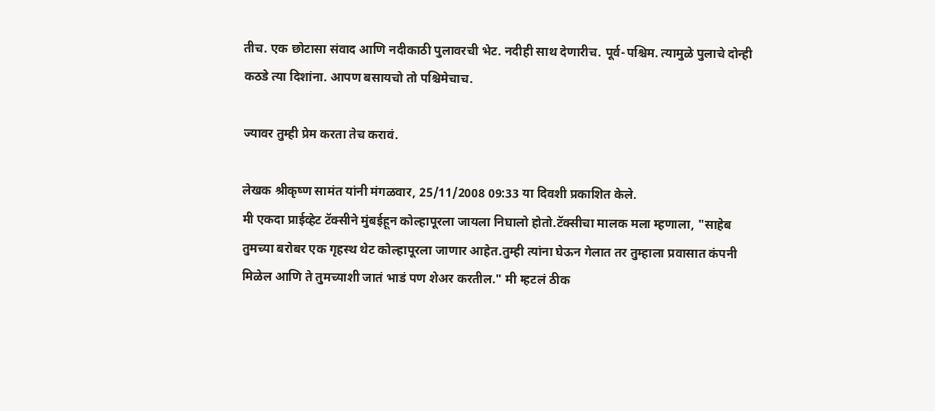तीच. एक छोटासा संवाद आणि नदीकाठी पुलावरची भेट. नदीही साथ देणारीच. पूर्व-पश्चिम. त्यामुळे पुलाचे दोन्ही कठडे त्या दिशांना. आपण बसायचो तो पश्चिमेचाच.

ज्यावर तुम्ही प्रेम करता तेच करावं.

लेखक श्रीकृष्ण सामंत यांनी मंगळवार, 25/11/2008 09:33 या दिवशी प्रकाशित केले.
मी एकदा प्राईव्हेट टॅक्सीने मुंबईहून कोल्हापूरला जायला निघालो होतो.टॅक्सीचा मालक मला म्हणाला, "साहेब तुमच्या बरोबर एक गृहस्थ थेट कोल्हापूरला जाणार आहेत.तुम्ही त्यांना घेऊन गेलात तर तुम्हाला प्रवासात कंपनी मिळेल आणि ते तुमच्याशी जातं भाडं पण शेअर करतील." मी म्हटलं ठीक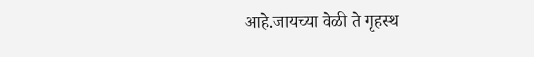आहे.जायच्या वेळी ते गृहस्थ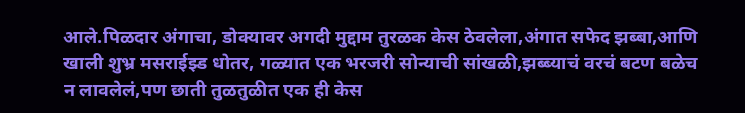आले.पिळदार अंगाचा, डोक्यावर अगदी मुद्दाम तुरळक केस ठेवलेला,अंगात सफेद झब्बा,आणि खाली शुभ्र मसराईझ्ड धोतर, गळ्यात एक भरजरी सोन्याची सांखळी,झब्ब्याचं वरचं बटण बळेच न लावलेलं,पण छाती तुळतुळीत एक ही केस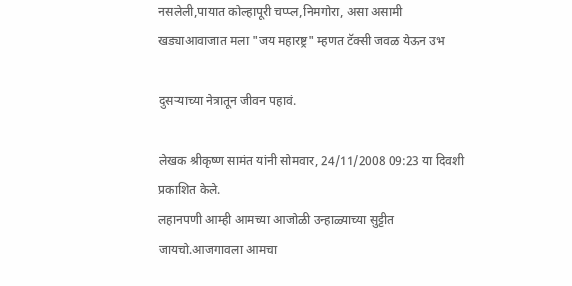नसलेली,पायात कोल्हापूरी चप्प्ल,निमगोरा, असा असामी खड्याआवाजात मला "जय महारष्ट्र" म्हणत टॅक्सी जवळ येऊन उभ

दुसर्‍याच्या नेत्रातून जीवन पहावं.

लेखक श्रीकृष्ण सामंत यांनी सोमवार, 24/11/2008 09:23 या दिवशी प्रकाशित केले.
लहानपणी आम्ही आमच्या आजोळी उन्हाळ्याच्या सुट्टीत जायचो.आजगावला आमचा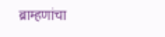ब्राम्हणांचा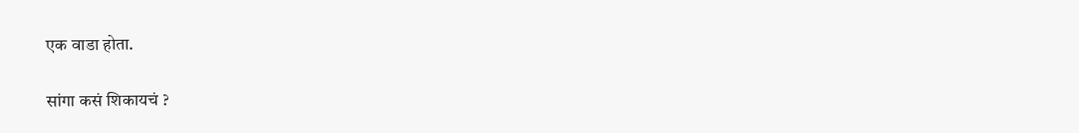एक वाडा होता.

सांगा कसं शिकायचं ?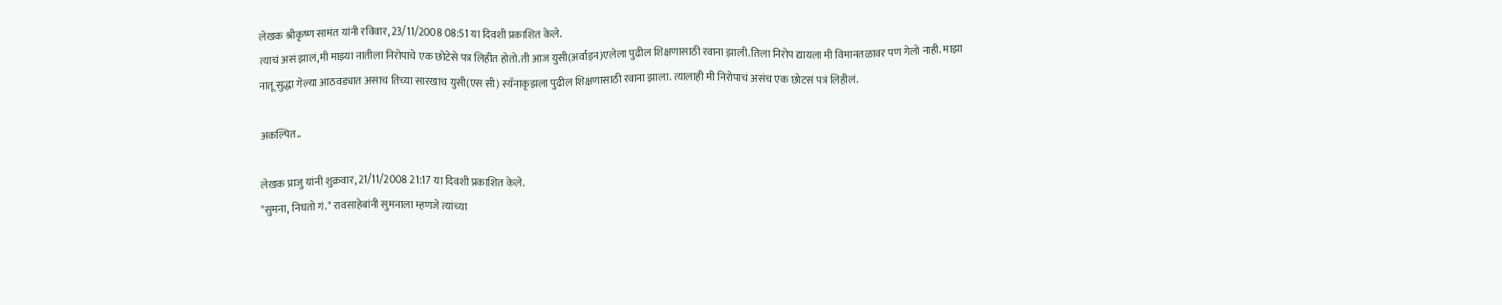लेखक श्रीकृष्ण सामंत यांनी रविवार, 23/11/2008 08:51 या दिवशी प्रकाशित केले.
त्याचं असं झालं,मी माझ्या नातीला निरोपाचे एक छोटेसे पत्र लिहीत होतो.ती आज युसी(अर्वाइन)एलेला पुढील शिक्षणासाठी रवाना झाली.तिला निरोप द्यायला मी विमानतळावर पण गेलो नाही. माझा नातू सुद्धा गेल्या आठवड्यात असाच तिच्या सारखाच युसी(एस सी) स्यॅनाकृझला पुढील शिक्षणासाठी रवाना झाला. त्यालाही मी निरोपाचं असंच एक छोटसं पत्रं लिहीलं.

अकल्पित..

लेखक प्राजु यांनी शुक्रवार, 21/11/2008 21:17 या दिवशी प्रकाशित केले.
"सुमना, निघतो गं." रावसाहेबांनी सुमनाला म्हणजे त्यांच्या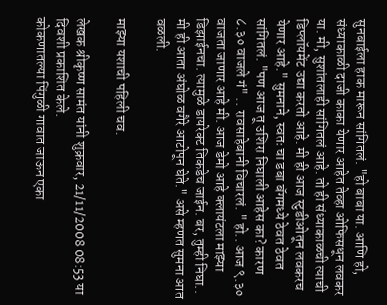सुनबाईला हाक मारून सांगितलं. "हो बाबा या. आणि हो, संध्याकाळी दाजी काका येणार आहेत तेव्हा ओफिसधून लवकर या. मी, सुशांतलाही सांगितलं आहे. तो ही संध्याकाळची त्याची डिप्लॉयमेंट उद्या करतो आहे. मी ही आज स्टुडीओतून लवकरच येणार आहे." सुमनाने, स्वतः चा डबा बॅगमध्ये ठेवत ठेवत सांगितलं. "पण आज तू उशिरा निघाली आहेस का? कारण ८.३० वाजले गं" .. रावसाहेबानी विचारलं. " हो.. आज ९.३० वाजता जाणार आहे मी. आज डेमो आहे क्लायंटला माझ्या डिझाईनचा. त्यामुळे डायरेक्ट तिकडेच जाईन. बर, तुम्ही निघा.. मी ही आता अंघोळ वगैरे आटोपून घेते." असे म्हणत सुमना आत वळली.

माझ्या यशाची पहिली चव.

लेखक श्रीकृष्ण सामंत यांनी शुक्रवार, 21/11/2008 08:53 या दिवशी प्रकाशित केले.
कोकणातल्या पिंगुळी गावात जाऊन एका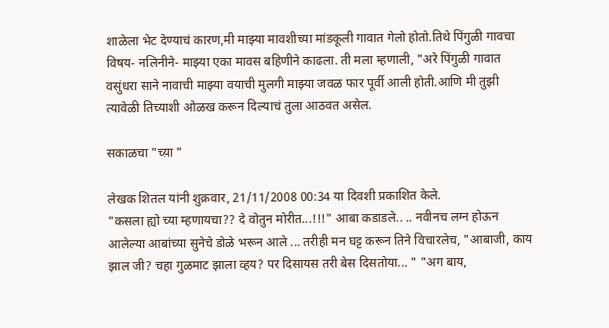शाळेला भेट देण्याचं कारण,मी माझ्या मावशीच्या मांडकूली गावात गेलो होतो.तिथे पिंगुळी गावचा विषय- नलिनीने- माझ्या एका मावस बहिणीने काढला. ती मला म्हणाली, "अरे पिंगुळी गावात वसुंधरा साने नावाची माझ्या वयाची मुलगी माझ्या जवळ फार पूर्वी आली होती.आणि मी तुझी त्यावेळी तिच्याशी ओळख करून दिल्याचं तुला आठवत असेल.

सकाळचा "च्य़ा "

लेखक शितल यांनी शुक्रवार, 21/11/2008 00:34 या दिवशी प्रकाशित केले.
"कसला ह्यो च्या म्हणायचा?? दे वोतुन मोरीत...!!!" आबा कडाडले.. .. नवीनच लग्न होऊन आलेल्या आबांच्या सुनेचे डोळे भरून आले ... तरीही मन घट्ट करून तिने विचारलेच, "आबाजी, काय झाल जी? चहा गुळमाट झाला व्हय? पर दिसायस तरी बेस दिसतोया... " "अग बाय,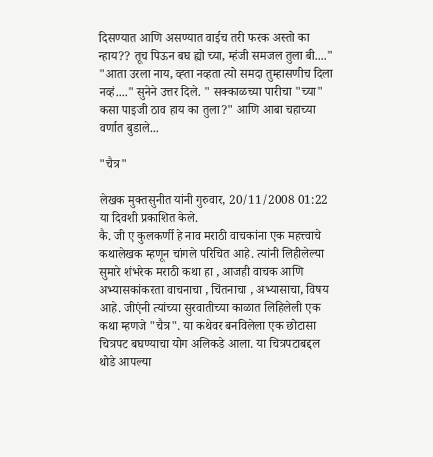दिसण्यात आणि असण्यात वाईच तरी फरक अस्तो का न्हाय?? तूच पिऊन बघ ह्यो च्या, म्हंजी समजल तुला बी...." "आता उरला नाय, व्ह्ता नव्हता त्यो समदा तुम्हासणीच दिला नव्हं...." सुनेने उत्तर दिले. " सक्काळच्या पारीचा "च्या" कसा पाइजी ठाव हाय का तुला?" आणि आबा चहाच्या वर्णात बुडाले...

"चैत्र"

लेखक मुक्तसुनीत यांनी गुरुवार, 20/11/2008 01:22 या दिवशी प्रकाशित केले.
कै. जी ए कुलकर्णी हे नाव मराठी वाचकांना एक महत्त्वाचे कथालेखक म्हणून चांगले परिचित आहे. त्यांनी लिहीलेल्या सुमारे शंभरेक मराठी कथा हा , आजही वाचक आणि अभ्यासकांकरता वाचनाचा , चिंतनाचा , अभ्यासाचा, विषय आहे. जीएंनी त्यांच्या सुरवातीच्या काळात लिहिलेली एक कथा म्हणजे "चैत्र". या कथेवर बनविलेला एक छोटासा चित्रपट बघण्याचा योग अलिकडे आला. या चित्रपटाबद्दल थोडे आपल्या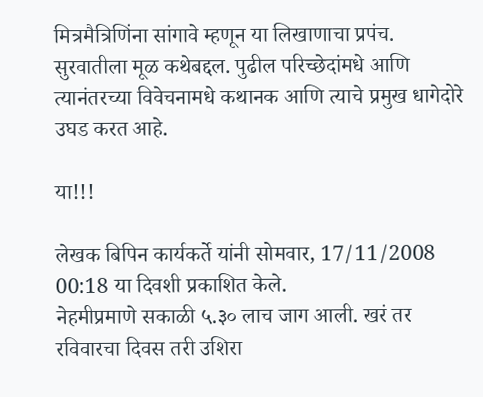मित्रमैत्रिणिंना सांगावे म्हणून या लिखाणाचा प्रपंच. सुरवातीला मूळ कथेबद्दल. पुढील परिच्छेदांमधे आणि त्यानंतरच्या विवेचनामधे कथानक आणि त्याचे प्रमुख धागेदोरे उघड करत आहे.

या!!!

लेखक बिपिन कार्यकर्ते यांनी सोमवार, 17/11/2008 00:18 या दिवशी प्रकाशित केले.
नेहमीप्रमाणे सकाळी ५.३० लाच जाग आली. खरं तर रविवारचा दिवस तरी उशिरा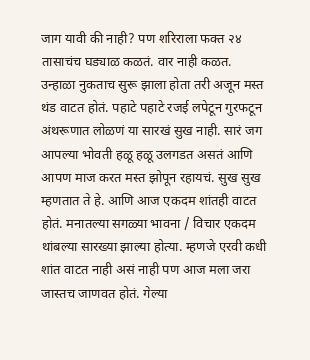जाग यावी की नाही? पण शरिराला फक्त २४ तासाचंच घड्याळ कळतं. वार नाही कळत. उन्हाळा नुकताच सुरू झाला होता तरी अजून मस्त थंड वाटत होतं. पहाटे पहाटे रजई लपेटून गुरफटून अंथरूणात लोळणं या सारखं सुख नाही. सारं जग आपल्या भोवती हळू हळू उलगडत असतं आणि आपण माज करत मस्त झोपून रहायचं. सुख सुख म्हणतात ते हे. आणि आज एकदम शांतही वाटत होतं. मनातल्या सगळ्या भावना / विचार एकदम थांबल्या सारख्या झाल्या होत्या. म्हणजे एरवी कधी शांत वाटत नाही असं नाही पण आज मला जरा जास्तच जाणवत होतं. गेल्या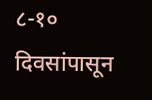८-१० दिवसांपासून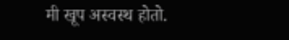मी खूप अस्वस्थ होतो.